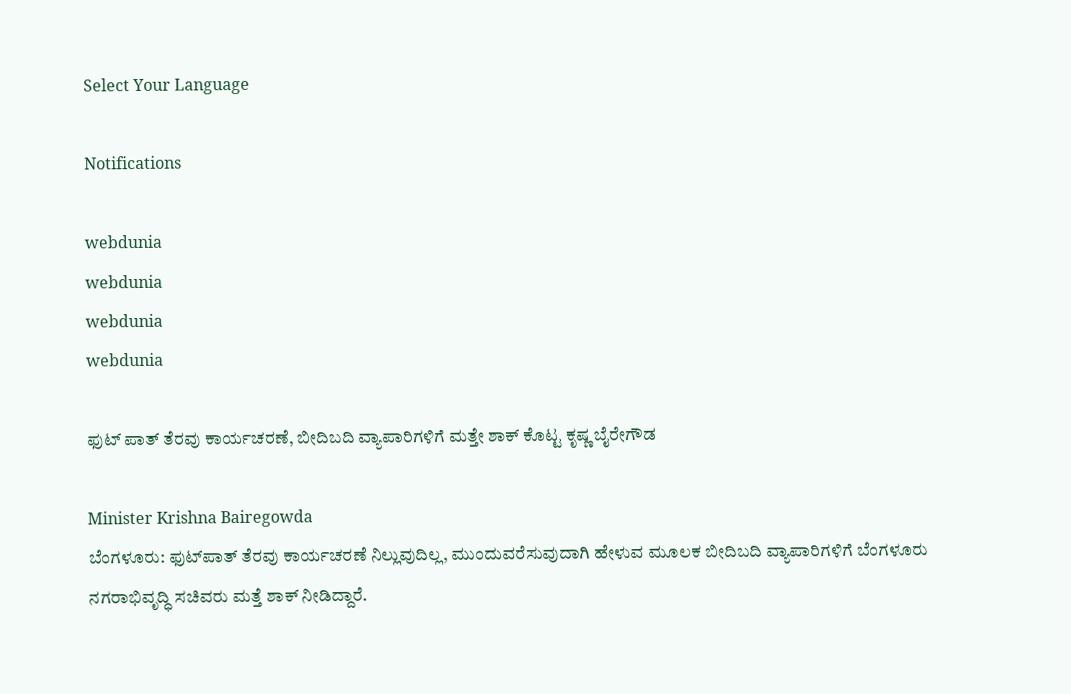Select Your Language

Notifications

webdunia
webdunia
webdunia
webdunia

ಫುಟ್ ಪಾತ್ ತೆರವು ಕಾರ್ಯಚರಣೆ, ಬೀದಿಬದಿ ವ್ಯಾಪಾರಿಗಳಿಗೆ ಮತ್ತೇ ಶಾಕ್ ಕೊಟ್ಟ ಕೃಷ್ಣ ಬೈರೇಗೌಡ

Minister Krishna Bairegowda
ಬೆಂಗಳೂರು: ಫುಟ್‌ಪಾತ್ ತೆರವು ಕಾರ್ಯಚರಣೆ ನಿಲ್ಲುವುದಿಲ್ಲ, ಮುಂದುವರೆಸುವುದಾಗಿ ಹೇಳುವ ಮೂಲಕ ಬೀದಿಬದಿ ವ್ಯಾಪಾರಿಗಳಿಗೆ ಬೆಂಗಳೂರು ನಗರಾಭಿವೃದ್ಧಿ ಸಚಿವರು ಮತ್ತೆ ಶಾಕ್‌ ನೀಡಿದ್ದಾರೆ.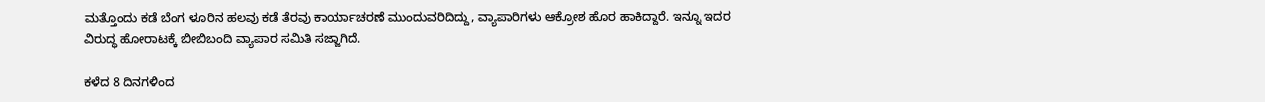ಮತ್ತೊಂದು ಕಡೆ ಬೆಂಗ ಳೂರಿನ ಹಲವು ಕಡೆ ತೆರವು ಕಾರ್ಯಾಚರಣೆ ಮುಂದುವರಿದಿದ್ದು, ವ್ಯಾಪಾರಿಗಳು ಆಕ್ರೋಶ ಹೊರ ಹಾಕಿದ್ದಾರೆ. ಇನ್ನೂ ಇದರ ವಿರುದ್ಧ ಹೋರಾಟಕ್ಕೆ ಬೀಬಿಬಂದಿ ವ್ಯಾಪಾರ ಸಮಿತಿ ಸಜ್ಜಾಗಿದೆ.

ಕಳೆದ 8 ದಿನಗಳಿಂದ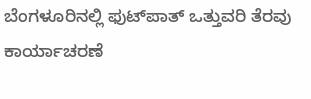ಬೆಂಗಳೂರಿನಲ್ಲಿ ಫುಟ್‌ಪಾತ್‌ ಒತ್ತುವರಿ ತೆರವು ಕಾರ್ಯಾಚರಣೆ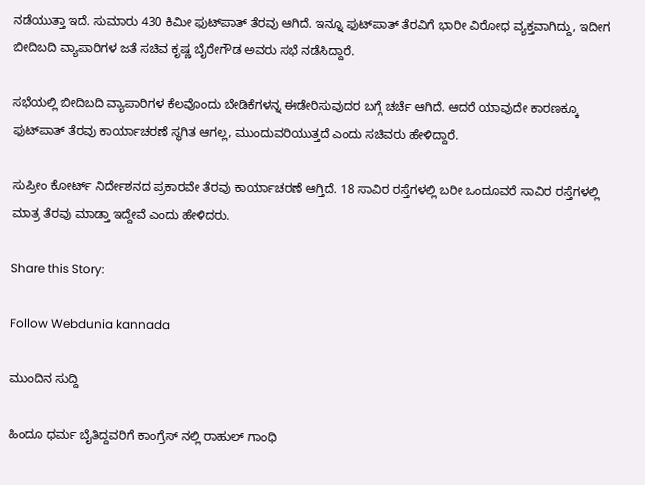ನಡೆಯುತ್ತಾ ಇದೆ. ಸುಮಾರು 430 ಕಿಮೀ ಫುಟ್‌ಪಾತ್‌ ತೆರವು ಆಗಿದೆ. ಇನ್ನೂ ಫುಟ್‌ಪಾತ್ ತೆರವಿಗೆ ಭಾರೀ ವಿರೋಧ ವ್ಯಕ್ತವಾಗಿದ್ದು, ಇದೀಗ ಬೀದಿಬದಿ ವ್ಯಾಪಾರಿಗಳ ಜತೆ ಸಚಿವ ಕೃಷ್ಣ ಬೈರೇಗೌಡ ಅವರು ಸಭೆ ನಡೆಸಿದ್ದಾರೆ.

ಸಭೆಯಲ್ಲಿ ಬೀದಿಬದಿ ವ್ಯಾಪಾರಿಗಳ ಕೆಲವೊಂದು ಬೇಡಿಕೆಗಳನ್ನ ಈಡೇರಿಸುವುದರ ಬಗ್ಗೆ ಚರ್ಚೆ ಆಗಿದೆ. ಆದರೆ ಯಾವುದೇ ಕಾರಣಕ್ಕೂ ಫುಟ್‌ಪಾತ್‌ ತೆರವು ಕಾರ್ಯಾಚರಣೆ ಸ್ಥಗಿತ ಆಗಲ್ಲ, ಮುಂದುವರಿಯುತ್ತದೆ ಎಂದು ಸಚಿವರು ಹೇಳಿದ್ದಾರೆ.

ಸುಪ್ರೀಂ ಕೋರ್ಟ್ ನಿರ್ದೇಶನದ ಪ್ರಕಾರವೇ ತೆರವು ಕಾರ್ಯಾಚರಣೆ ಆಗ್ತಿದೆ. 18 ಸಾವಿರ ರಸ್ತೆಗಳಲ್ಲಿ ಬರೀ ಒಂದೂವರೆ ಸಾವಿರ ರಸ್ತೆಗಳಲ್ಲಿ ಮಾತ್ರ ತೆರವು ಮಾಡ್ತಾ ಇದ್ದೇವೆ ಎಂದು ಹೇಳಿದರು.

Share this Story:

Follow Webdunia kannada

ಮುಂದಿನ ಸುದ್ದಿ

ಹಿಂದೂ ಧರ್ಮ ಬೈತಿದ್ದವರಿಗೆ ಕಾಂಗ್ರೆಸ್ ನಲ್ಲಿ ರಾಹುಲ್ ಗಾಂಧಿ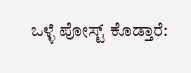ಒಳ್ಳೆ ಪೋಸ್ಟ್ ಕೊಡ್ತಾರೆ: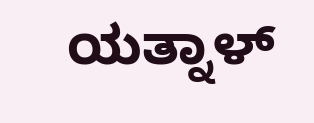ಯತ್ನಾಳ್